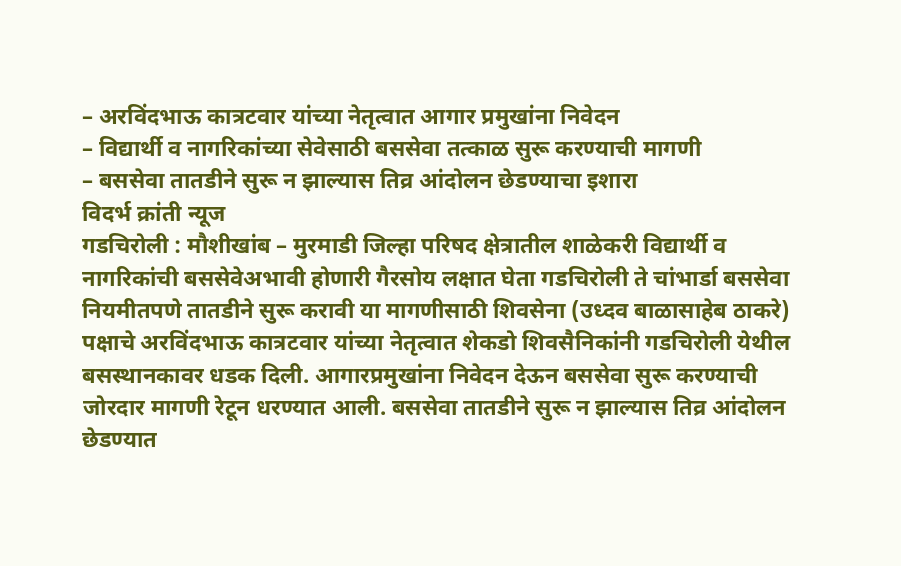– अरविंदभाऊ कात्रटवार यांच्या नेतृत्वात आगार प्रमुखांना निवेदन
– विद्यार्थी व नागरिकांच्या सेवेसाठी बससेवा तत्काळ सुरू करण्याची मागणी
– बससेवा तातडीने सुरू न झाल्यास तिव्र आंदोलन छेडण्याचा इशारा
विदर्भ क्रांती न्यूज
गडचिरोली : मौशीखांब – मुरमाडी जिल्हा परिषद क्षेत्रातील शाळेकरी विद्यार्थी व नागरिकांची बससेवेअभावी होणारी गैरसोय लक्षात घेता गडचिरोली ते चांभार्डा बससेवा नियमीतपणे तातडीने सुरू करावी या मागणीसाठी शिवसेना (उध्दव बाळासाहेब ठाकरे) पक्षाचे अरविंदभाऊ कात्रटवार यांच्या नेतृत्वात शेकडो शिवसैनिकांनी गडचिरोली येथील बसस्थानकावर धडक दिली. आगारप्रमुखांना निवेदन देऊन बससेवा सुरू करण्याची जोरदार मागणी रेटून धरण्यात आली. बससेवा तातडीने सुरू न झाल्यास तिव्र आंदोलन छेडण्यात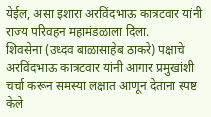येईल, असा इशारा अरविंदभाऊ कात्रटवार यांनी राज्य परिवहन महामंडळाला दिला.
शिवसेना (उध्दव बाळासाहेब ठाकरे) पक्षाचे अरविंदभाऊ कात्रटवार यांनी आगार प्रमुखांशी चर्चा करून समस्या लक्षात आणून देताना स्पष्ट केले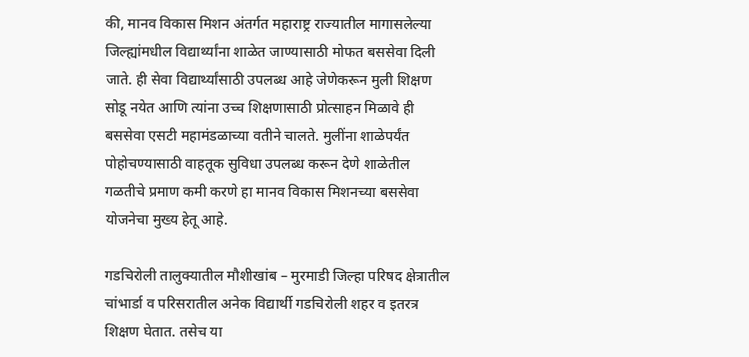की, मानव विकास मिशन अंतर्गत महाराष्ट्र राज्यातील मागासलेल्या जिल्ह्यांमधील विद्यार्थ्यांना शाळेत जाण्यासाठी मोफत बससेवा दिली जाते. ही सेवा विद्यार्थ्यांसाठी उपलब्ध आहे जेणेकरून मुली शिक्षण सोडू नयेत आणि त्यांना उच्च शिक्षणासाठी प्रोत्साहन मिळावे ही बससेवा एसटी महामंडळाच्या वतीने चालते. मुलींना शाळेपर्यंत पोहोचण्यासाठी वाहतूक सुविधा उपलब्ध करून देणे शाळेतील गळतीचे प्रमाण कमी करणे हा मानव विकास मिशनच्या बससेवा योजनेचा मुख्य हेतू आहे.

गडचिरोली तालुक्यातील मौशीखांब – मुरमाडी जिल्हा परिषद क्षेत्रातील चांभार्डा व परिसरातील अनेक विद्यार्थी गडचिरोली शहर व इतरत्र शिक्षण घेतात. तसेच या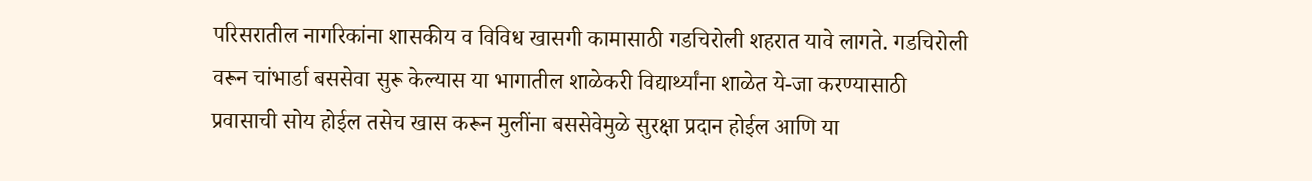परिसरातील नागरिकांना शासकीय व विविध खासगी कामासाठी गडचिरोली शहरात यावे लागते. गडचिरोली वरून चांभार्डा बससेवा सुरू केल्यास या भागातील शाळेकरी विद्यार्थ्यांना शाळेत ये-जा करण्यासाठी प्रवासाची सोय होईल तसेच खास करून मुलींना बससेवेमुळे सुरक्षा प्रदान होईल आणि या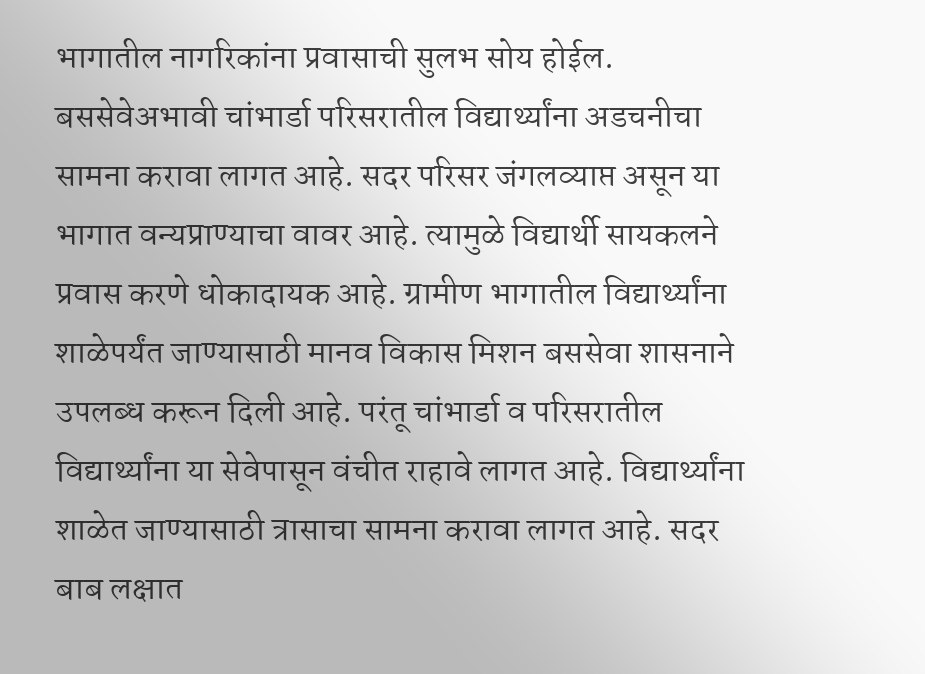भागातील नागरिकांना प्रवासाची सुलभ सोय होईल.
बससेवेअभावी चांभार्डा परिसरातील विद्यार्थ्यांना अडचनीचा सामना करावा लागत आहे. सदर परिसर जंगलव्याप्त असून या भागात वन्यप्राण्याचा वावर आहे. त्यामुळे विद्यार्थी सायकलने प्रवास करणे धोकादायक आहे. ग्रामीण भागातील विद्यार्थ्यांना शाळेपर्यंत जाण्यासाठी मानव विकास मिशन बससेवा शासनाने उपलब्ध करून दिली आहे. परंतू चांभार्डा व परिसरातील विद्यार्थ्यांना या सेवेपासून वंचीत राहावे लागत आहे. विद्यार्थ्यांना शाळेत जाण्यासाठी त्रासाचा सामना करावा लागत आहे. सदर बाब लक्षात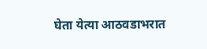घेता येत्या आठवडाभरात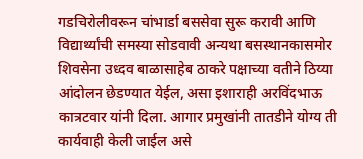गडचिरोलीवरून चांभार्डा बससेवा सुरू करावी आणि विद्यार्थ्यांची समस्या सोडवावी अन्यथा बसस्थानकासमोर शिवसेना उध्दव बाळासाहेब ठाकरे पक्षाच्या वतीने ठिय्या आंदोलन छेडण्यात येईल, असा इशाराही अरविंदभाऊ कात्रटवार यांनी दिला. आगार प्रमुखांनी तातडीने योग्य ती कार्यवाही केली जाईल असे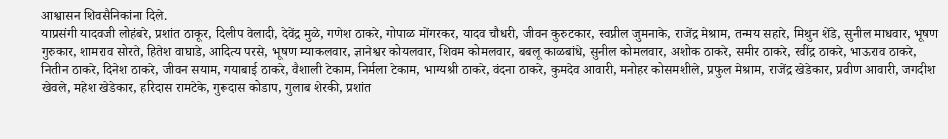आश्वासन शिवसैनिकांना दिले.
याप्रसंगी यादवजी लोहंबरे, प्रशांत ठाकूर, दिलीप वेलादी, देवेंद्र मुळे, गणेश ठाकरे, गोपाळ मोंगरकर, यादव चौधरी, जीवन कुरुटकार, स्वप्नील जुमनाके, राजेंद्र मेश्राम, तन्मय सहारे, मिथुन शेंडे, सुनील माधवार, भूषण गुरुकार, शामराव सोरते, हितेश वाघाडे, आदित्य परसे, भूषण म्याकलवार, ज्ञानेश्वर कोयलवार, शिवम कोमलवार, बबलू काळबांधे, सुनील कोमलवार, अशोक ठाकरे, समीर ठाकरे, रवींद्र ठाकरे, भाऊराव ठाकरे, नितीन ठाकरे, दिनेश ठाकरे, जीवन सयाम, गयाबाई ठाकरे, वैशाली टेकाम, निर्मला टेकाम, भाग्यश्री ठाकरे, वंदना ठाकरे, कुमदेव आवारी, मनोहर कोसमशीले, प्रफुल मेश्राम, राजेंद्र खेडेकार, प्रवीण आवारी, जगदीश खेवले, महेश खेडेकार, हरिदास रामटेके, गुरूदास कोडाप, गुलाब शेरकी, प्रशांत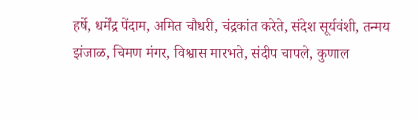हर्षे, धर्मेंद्र पेंदाम, अमित चौधरी, चंद्रकांत करेते, संदेश सूर्यवंशी, तन्मय झंजाळ, चिमण मंगर, विश्वास मारभते, संदीप चापले, कुणाल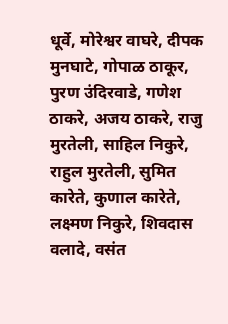धूर्वे, मोरेश्वर वाघरे, दीपक मुनघाटे, गोपाळ ठाकूर, पुरण उंदिरवाडे, गणेश ठाकरे, अजय ठाकरे, राजु मुरतेली, साहिल निकुरे, राहुल मुरतेली, सुमित कारेते, कुणाल कारेते, लक्ष्मण निकुरे, शिवदास वलादे, वसंत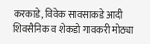करकाडे, विवेक सावसाकडे आदी शिवसैनिक व शेकडो गावकरी मोठ्या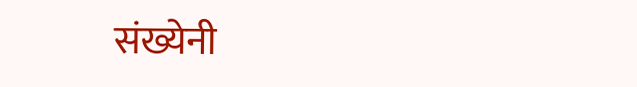संख्येनी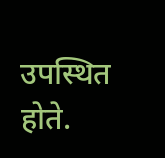उपस्थित होते.